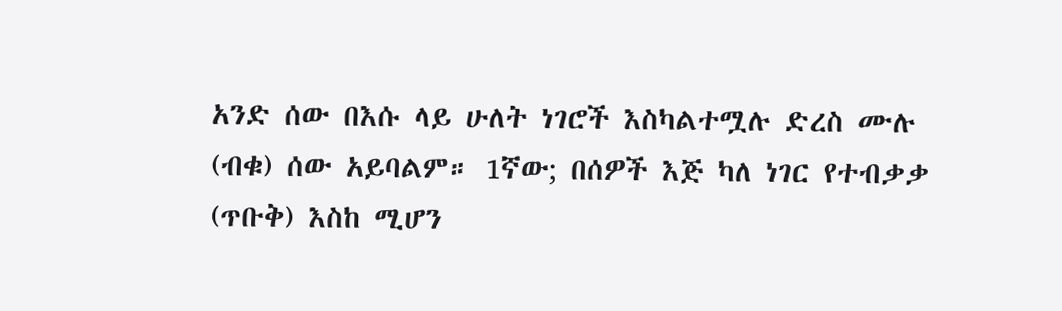አንድ ሰው በእሱ ላይ ሁለት ነገሮች እስካልተሟሉ ድረስ ሙሉ (ብቁ) ሰው አይባልም። 1ኛው; በሰዎች እጅ ካለ ነገር የተብቃቃ (ጥቡቅ) እስከ ሚሆን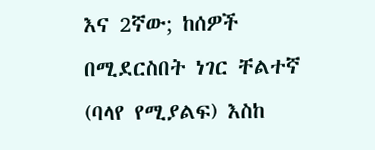እና 2ኛው; ከሰዎች በሚደርስበት ነገር ቸልተኛ (ባላየ የሚያልፍ) እስከ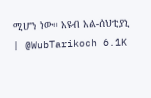ሚሆን ነው። አዩብ አል-ሰህቲያኒ | @WubTarikoch 6.1K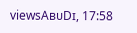viewsAʙᴜDɪ, 17:58